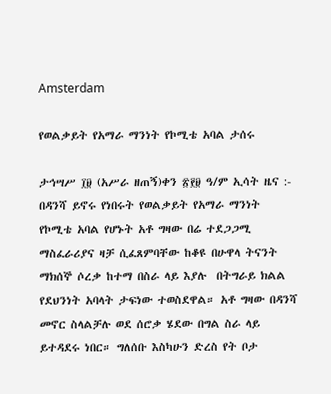Amsterdam

የወልቃይት የአማራ ማንነት የኮሚቴ አባል ታሰሩ

ታኅሣሥ ፲፱ (አሥራ ዘጠኝ)ቀን ፳፻፱ ዓ/ም ኢሳት ዜና :- በዳንሻ ይኖሩ የነበሩት የወልቃይት የአማራ ማንነት የኮሚቴ አባል የሆኑት አቶ ግዛው በሬ ተደጋጋሚ ማስፈራሪያና ዛቻ ሲፈጸምባቸው ከቆዩ በሁዋላ ትናንት ማክሰኞ ሶረቃ ከተማ በስራ ላይ እያሉ  በትግራይ ክልል የደህንነት አባላት ታፍነው ተወስደዋል። አቶ ግዛው በዳንሻ መኖር ስላልቻሉ ወደ ሰሮቃ ሄደው በግል ስራ ላይ ይተዳደሩ ነበር። ግለሰቡ እስካሁን ድረስ የት ቦታ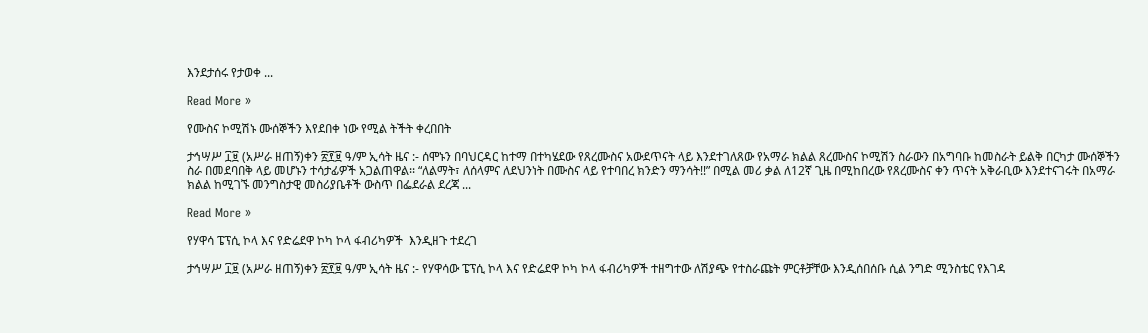እንደታሰሩ የታወቀ ...

Read More »

የሙስና ኮሚሽኑ ሙሰኞችን እየደበቀ ነው የሚል ትችት ቀረበበት

ታኅሣሥ ፲፱ (አሥራ ዘጠኝ)ቀን ፳፻፱ ዓ/ም ኢሳት ዜና :- ሰሞኑን በባህርዳር ከተማ በተካሄደው የጸረሙስና አውደጥናት ላይ እንደተገለጸው የአማራ ክልል ጸረሙስና ኮሚሽን ስራውን በአግባቡ ከመስራት ይልቅ በርካታ ሙሰኞችን ስራ በመደባበቅ ላይ መሆኑን ተሳታፊዎች አጋልጠዋል፡፡ “ለልማት፣ ለሰላምና ለደህንነት በሙስና ላይ የተባበረ ክንድን ማንሳት!!” በሚል መሪ ቃል ለ12ኛ ጊዜ በሚከበረው የጸረሙስና ቀን ጥናት አቅራቢው እንደተናገሩት በአማራ ክልል ከሚገኙ መንግስታዊ መስሪያቤቶች ውስጥ በፌደራል ደረጃ ...

Read More »

የሃዋሳ ፔፕሲ ኮላ እና የድሬደዋ ኮካ ኮላ ፋብሪካዎች  እንዲዘጉ ተደረገ

ታኅሣሥ ፲፱ (አሥራ ዘጠኝ)ቀን ፳፻፱ ዓ/ም ኢሳት ዜና :- የሃዋሳው ፔፕሲ ኮላ እና የድሬደዋ ኮካ ኮላ ፋብሪካዎች ተዘግተው ለሽያጭ የተስራጩት ምርቶቻቸው እንዲሰበሰቡ ሲል ንግድ ሚንስቴር የእገዳ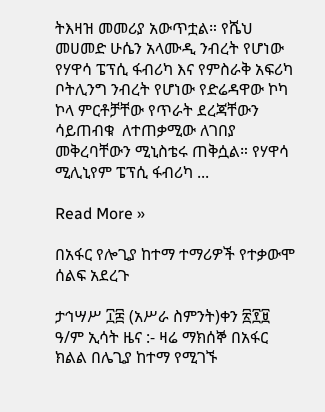ትእዛዝ መመሪያ አውጥቷል። የሼህ መሀመድ ሁሴን አላሙዲ ንብረት የሆነው የሃዋሳ ፔፕሲ ፋብሪካ እና የምስራቅ አፍሪካ ቦትሊንግ ንብረት የሆነው የድሬዳዋው ኮካ ኮላ ምርቶቻቸው የጥራት ደረጃቸውን ሳይጠብቁ  ለተጠቃሚው ለገበያ መቅረባቸውን ሚኒስቴሩ ጠቅሷል። የሃዋሳ ሚሊኒየም ፔፕሲ ፋብሪካ ...

Read More »

በአፋር የሎጊያ ከተማ ተማሪዎች የተቃውሞ ሰልፍ አደረጉ

ታኅሣሥ ፲፰ (አሥራ ስምንት)ቀን ፳፻፱ ዓ/ም ኢሳት ዜና :- ዛሬ ማክሰኞ በአፋር ክልል በሌጊያ ከተማ የሚገኙ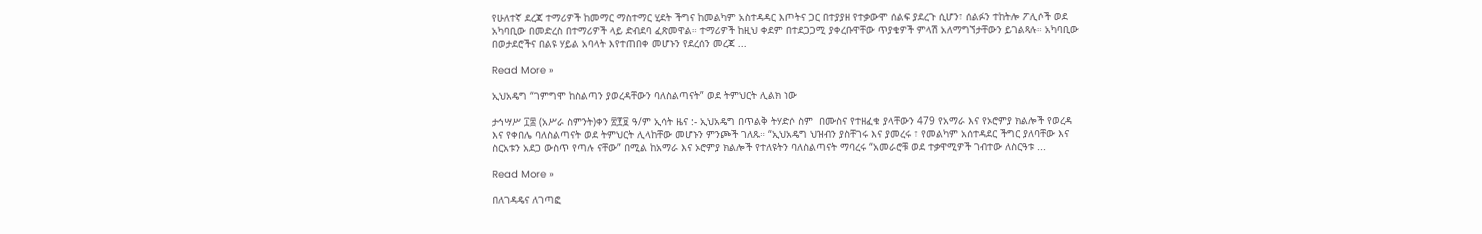የሁለተኛ ደረጃ ተማሪዎች ከመማር ማስተማር ሂደት ችግና ከመልካም አስተዳዳር እጦትና ጋር በተያያዘ የተቃውሞ ሰልፍ ያደረጉ ሲሆን፣ ሰልፉን ተከትሎ ፖሊሶች ወደ አካባቢው በመድረስ በተማሪዎች ላይ ድብደባ ፈጽመዋል። ተማሪዎች ከዚህ ቀደም በተደጋጋሚ ያቀረቡዋቸው ጥያቄዎች ምላሽ አለማግኘታቸውን ይገልጻሉ። አካባቢው በወታደሮችና በልዩ ሃይል አባላት እየተጠበቀ መሆኑን የደረሰን መረጃ ...

Read More »

ኢህአዴግ “ገምግሞ ከስልጣን ያወረዳቸውን ባለስልጣናት” ወደ ትምህርት ሊልክ ነው

ታኅሣሥ ፲፰ (አሥራ ስምንት)ቀን ፳፻፱ ዓ/ም ኢሳት ዜና :- ኢህአዴግ በጥልቅ ትሃድሶ ስም  በሙስና የተዘፈቁ ያላቸውን 479 የአማራ እና የኦሮምያ ክልሎች የወረዳ እና የቀበሌ ባለስልጣናት ወደ ትምህርት ሊላከቸው መሆኑን ምንጮች ገለጹ። “ኢህአዴግ ህዝብን ያስቸገሩ እና ያመረሩ ፣ የመልካም አሰተዳደር ችግር ያለባቸው እና ስርአቱን አደጋ ውስጥ የጣሉ ናቸው” በሚል ከአማራ እና ኦሮምያ ክልሎች የተለዩትን ባለስልጣናት ማባረሩ “አመራሮቹ ወደ ተቃዋሚዎች ገብተው ለስርዓቱ ...

Read More »

በለገዳዴና ለገጣፎ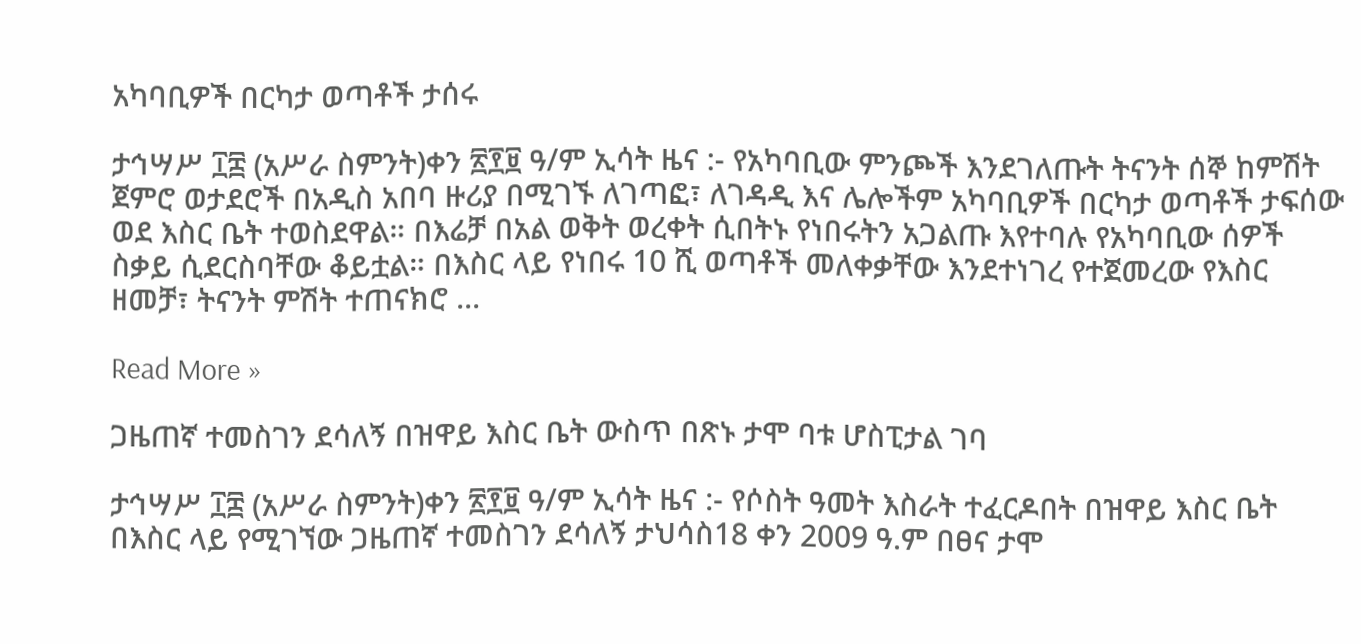አካባቢዎች በርካታ ወጣቶች ታሰሩ

ታኅሣሥ ፲፰ (አሥራ ስምንት)ቀን ፳፻፱ ዓ/ም ኢሳት ዜና :- የአካባቢው ምንጮች እንደገለጡት ትናንት ሰኞ ከምሽት ጀምሮ ወታደሮች በአዲስ አበባ ዙሪያ በሚገኙ ለገጣፎ፣ ለገዳዲ እና ሌሎችም አካባቢዎች በርካታ ወጣቶች ታፍሰው ወደ እስር ቤት ተወስደዋል። በእሬቻ በአል ወቅት ወረቀት ሲበትኑ የነበሩትን አጋልጡ እየተባሉ የአካባቢው ሰዎች ስቃይ ሲደርስባቸው ቆይቷል። በእስር ላይ የነበሩ 10 ሺ ወጣቶች መለቀቃቸው እንደተነገረ የተጀመረው የእስር ዘመቻ፣ ትናንት ምሽት ተጠናክሮ ...

Read More »

ጋዜጠኛ ተመስገን ደሳለኝ በዝዋይ እስር ቤት ውስጥ በጽኑ ታሞ ባቱ ሆስፒታል ገባ

ታኅሣሥ ፲፰ (አሥራ ስምንት)ቀን ፳፻፱ ዓ/ም ኢሳት ዜና :- የሶስት ዓመት እስራት ተፈርዶበት በዝዋይ እስር ቤት በእስር ላይ የሚገኘው ጋዜጠኛ ተመስገን ደሳለኝ ታህሳስ18 ቀን 2009 ዓ.ም በፀና ታሞ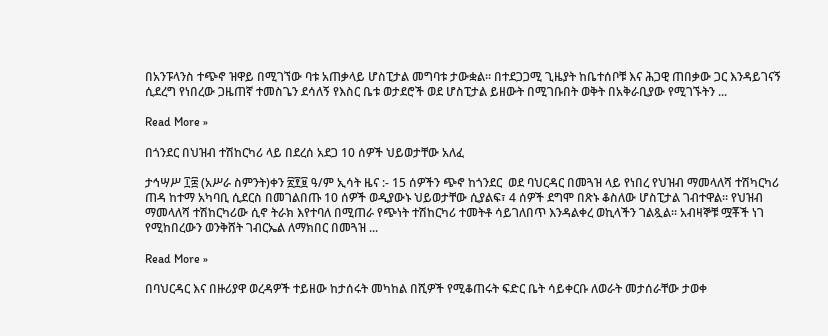በአንፑላንስ ተጭኖ ዝዋይ በሚገኘው ባቱ አጠቃላይ ሆስፒታል መግባቱ ታውቋል። በተደጋጋሚ ጊዜያት ከቤተሰቦቹ እና ሕጋዊ ጠበቃው ጋር እንዳይገናኝ ሲደረግ የነበረው ጋዜጠኛ ተመስጌን ደሳለኝ የእስር ቤቱ ወታደሮች ወደ ሆስፒታል ይዘውት በሚገቡበት ወቅት በአቅራቢያው የሚገኙትን ...

Read More »

በጎንደር በህዝብ ተሽከርካሪ ላይ በደረሰ አደጋ 10 ሰዎች ህይወታቸው አለፈ

ታኅሣሥ ፲፰ (አሥራ ስምንት)ቀን ፳፻፱ ዓ/ም ኢሳት ዜና :- 15 ሰዎችን ጭኖ ከጎንደር  ወደ ባህርዳር በመጓዝ ላይ የነበረ የህዝብ ማመላለሻ ተሽካርካሪ ጠዳ ከተማ አካባቢ ሲደርስ በመገልበጡ 10 ሰዎች ወዲያውኑ ህይወታቸው ሲያልፍ፣ 4 ሰዎች ደግሞ በጽኑ ቆስለው ሆስፒታል ገብተዋል። የህዝብ ማመላለሻ ተሽከርካሪው ሲኖ ትራክ እየተባለ በሚጠራ የጭነት ተሽከርካሪ ተመትቶ ሳይገለበጥ እንዳልቀረ ወኪላችን ገልጿል። አብዛኞቹ ሟቾች ነገ የሚከበረውን ወንቅሸት ገብርኤል ለማክበር በመጓዝ ...

Read More »

በባህርዳር እና በዙሪያዋ ወረዳዎች ተይዘው ከታሰሩት መካከል በሺዎች የሚቆጠሩት ፍድር ቤት ሳይቀርቡ ለወራት መታሰራቸው ታወቀ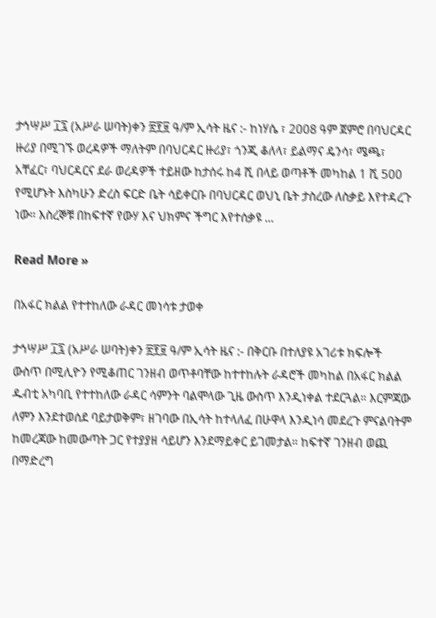ታኅሣሥ ፲፯ (አሥራ ሠባት)ቀን ፳፻፱ ዓ/ም ኢሳት ዜና :- ከነሃሴ ፣ 2008 ዓም ጀምሮ በባህርዳር ዙሪያ በሚገኙ ወረዳዎች ማለትም በባህርዳር ዙሪያ፣ ጎንጂ ቆለላ፣ ይልማና ዴንሳ፣ ሜጫ፣ አቸፈር፣ ባህርዳርና ደራ ወረዳዎች ተይዘው ከታሰሩ ከ4 ሺ በላይ ወጣቶች መካከል 1 ሺ 500 የሚሆኑት እስካሁን ድረስ ፍርድ ቤት ሳይቀርቡ በባህርዳር ወህኒ ቤት ታስረው ለስቃይ እየተዳረጉ ነው። እስረኞቹ በከፍተኛ የውሃ እና ህክምና ችግር እየተሰቃዩ ...

Read More »

በአፋር ክልል የተተከለው ራዳር መነሳቱ ታወቀ

ታኅሣሥ ፲፯ (አሥራ ሠባት)ቀን ፳፻፱ ዓ/ም ኢሳት ዜና :- በቅርቡ በተለያዩ አገሪቱ ክፍሎች ውስጥ በሚሊዮን የሚቆጠር ገንዘብ ወጥቶባቸው ከተተከሉት ራዳሮች መካከል በአፋር ክልል ዱብቲ አካባቢ የተተከለው ራዳር ሳምንት ባልሞላው ጊዜ ውስጥ እንዲነቀል ተደርጓል። እርምጃው ለምን እንደተወሰደ ባይታወቅም፣ ዘገባው በኢሳት ከተላለፈ በሁዋላ እንዲነሳ መደረጉ ምናልባትም ከመረጃው ከመውጣት ጋር የተያያዘ ሳይሆን እንደማይቀር ይገመታል። ከፍተኛ ገንዘብ ወጪ በማድረግ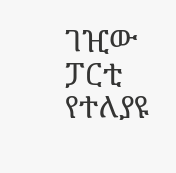ገዢው ፓርቲ የተለያዩ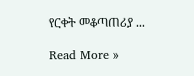የርቀት መቆጣጠሪያ ...

Read More »